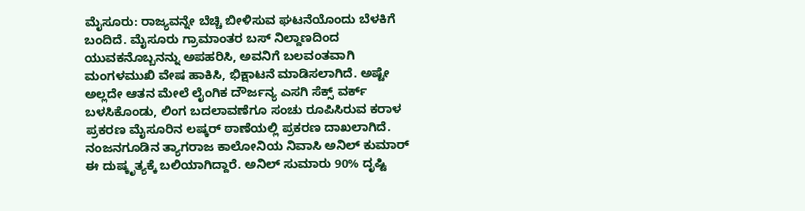ಮೈಸೂರು: ರಾಜ್ಯವನ್ನೇ ಬೆಚ್ಚಿ ಬೀಳಿಸುವ ಘಟನೆಯೊಂದು ಬೆಳಕಿಗೆ ಬಂದಿದೆ. ಮೈಸೂರು ಗ್ರಾಮಾಂತರ ಬಸ್ ನಿಲ್ದಾಣದಿಂದ ಯುವಕನೊಬ್ಬನನ್ನು ಅಪಹರಿಸಿ, ಅವನಿಗೆ ಬಲವಂತವಾಗಿ ಮಂಗಳಮುಖಿ ವೇಷ ಹಾಕಿಸಿ, ಭಿಕ್ಷಾಟನೆ ಮಾಡಿಸಲಾಗಿದೆ. ಅಷ್ಟೇ ಅಲ್ಲದೇ ಆತನ ಮೇಲೆ ಲೈಂಗಿಕ ದೌರ್ಜನ್ಯ ಎಸಗಿ ಸೆಕ್ಸ್ ವರ್ಕ್ ಬಳಸಿಕೊಂಡು, ಲಿಂಗ ಬದಲಾವಣೆಗೂ ಸಂಚು ರೂಪಿಸಿರುವ ಕರಾಳ ಪ್ರಕರಣ ಮೈಸೂರಿನ ಲಷ್ಕರ್ ಠಾಣೆಯಲ್ಲಿ ಪ್ರಕರಣ ದಾಖಲಾಗಿದೆ.
ನಂಜನಗೂಡಿನ ತ್ಯಾಗರಾಜ ಕಾಲೋನಿಯ ನಿವಾಸಿ ಅನಿಲ್ ಕುಮಾರ್ ಈ ದುಷ್ಕೃತ್ಯಕ್ಕೆ ಬಲಿಯಾಗಿದ್ದಾರೆ. ಅನಿಲ್ ಸುಮಾರು 90% ದೃಷ್ಟಿ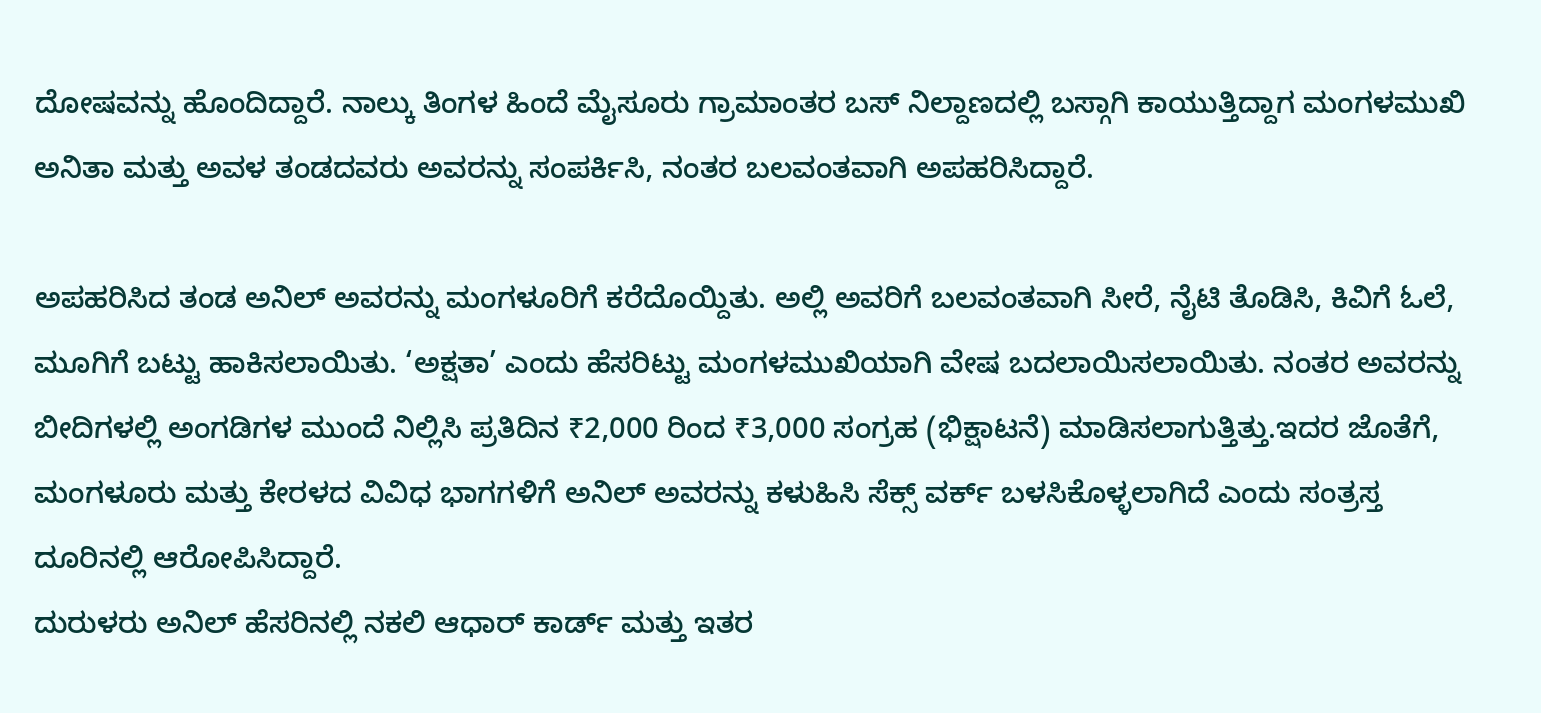ದೋಷವನ್ನು ಹೊಂದಿದ್ದಾರೆ. ನಾಲ್ಕು ತಿಂಗಳ ಹಿಂದೆ ಮೈಸೂರು ಗ್ರಾಮಾಂತರ ಬಸ್ ನಿಲ್ದಾಣದಲ್ಲಿ ಬಸ್ಗಾಗಿ ಕಾಯುತ್ತಿದ್ದಾಗ ಮಂಗಳಮುಖಿ ಅನಿತಾ ಮತ್ತು ಅವಳ ತಂಡದವರು ಅವರನ್ನು ಸಂಪರ್ಕಿಸಿ, ನಂತರ ಬಲವಂತವಾಗಿ ಅಪಹರಿಸಿದ್ದಾರೆ.

ಅಪಹರಿಸಿದ ತಂಡ ಅನಿಲ್ ಅವರನ್ನು ಮಂಗಳೂರಿಗೆ ಕರೆದೊಯ್ದಿತು. ಅಲ್ಲಿ ಅವರಿಗೆ ಬಲವಂತವಾಗಿ ಸೀರೆ, ನೈಟಿ ತೊಡಿಸಿ, ಕಿವಿಗೆ ಓಲೆ, ಮೂಗಿಗೆ ಬಟ್ಟು ಹಾಕಿಸಲಾಯಿತು. ‘ಅಕ್ಷತಾ’ ಎಂದು ಹೆಸರಿಟ್ಟು ಮಂಗಳಮುಖಿಯಾಗಿ ವೇಷ ಬದಲಾಯಿಸಲಾಯಿತು. ನಂತರ ಅವರನ್ನು ಬೀದಿಗಳಲ್ಲಿ ಅಂಗಡಿಗಳ ಮುಂದೆ ನಿಲ್ಲಿಸಿ ಪ್ರತಿದಿನ ₹2,000 ರಿಂದ ₹3,000 ಸಂಗ್ರಹ (ಭಿಕ್ಷಾಟನೆ) ಮಾಡಿಸಲಾಗುತ್ತಿತ್ತು.ಇದರ ಜೊತೆಗೆ, ಮಂಗಳೂರು ಮತ್ತು ಕೇರಳದ ವಿವಿಧ ಭಾಗಗಳಿಗೆ ಅನಿಲ್ ಅವರನ್ನು ಕಳುಹಿಸಿ ಸೆಕ್ಸ್ ವರ್ಕ್ ಬಳಸಿಕೊಳ್ಳಲಾಗಿದೆ ಎಂದು ಸಂತ್ರಸ್ತ ದೂರಿನಲ್ಲಿ ಆರೋಪಿಸಿದ್ದಾರೆ.
ದುರುಳರು ಅನಿಲ್ ಹೆಸರಿನಲ್ಲಿ ನಕಲಿ ಆಧಾರ್ ಕಾರ್ಡ್ ಮತ್ತು ಇತರ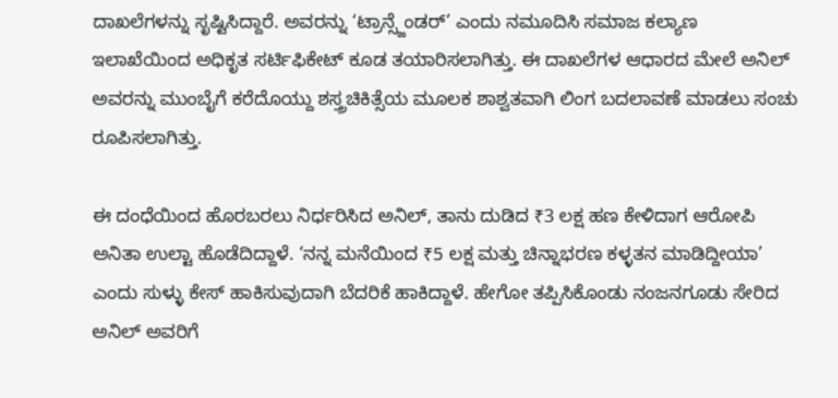ದಾಖಲೆಗಳನ್ನು ಸೃಷ್ಟಿಸಿದ್ದಾರೆ. ಅವರನ್ನು ‘ಟ್ರಾನ್ಸ್ಜೆಂಡರ್’ ಎಂದು ನಮೂದಿಸಿ ಸಮಾಜ ಕಲ್ಯಾಣ ಇಲಾಖೆಯಿಂದ ಅಧಿಕೃತ ಸರ್ಟಿಫಿಕೇಟ್ ಕೂಡ ತಯಾರಿಸಲಾಗಿತ್ತು. ಈ ದಾಖಲೆಗಳ ಆಧಾರದ ಮೇಲೆ ಅನಿಲ್ ಅವರನ್ನು ಮುಂಬೈಗೆ ಕರೆದೊಯ್ದು ಶಸ್ತ್ರಚಿಕಿತ್ಸೆಯ ಮೂಲಕ ಶಾಶ್ವತವಾಗಿ ಲಿಂಗ ಬದಲಾವಣೆ ಮಾಡಲು ಸಂಚು ರೂಪಿಸಲಾಗಿತ್ತು.

ಈ ದಂಧೆಯಿಂದ ಹೊರಬರಲು ನಿರ್ಧರಿಸಿದ ಅನಿಲ್, ತಾನು ದುಡಿದ ₹3 ಲಕ್ಷ ಹಣ ಕೇಳಿದಾಗ ಆರೋಪಿ ಅನಿತಾ ಉಲ್ಟಾ ಹೊಡೆದಿದ್ದಾಳೆ. ‘ನನ್ನ ಮನೆಯಿಂದ ₹5 ಲಕ್ಷ ಮತ್ತು ಚಿನ್ನಾಭರಣ ಕಳ್ಳತನ ಮಾಡಿದ್ದೀಯಾ’ ಎಂದು ಸುಳ್ಳು ಕೇಸ್ ಹಾಕಿಸುವುದಾಗಿ ಬೆದರಿಕೆ ಹಾಕಿದ್ದಾಳೆ. ಹೇಗೋ ತಪ್ಪಿಸಿಕೊಂಡು ನಂಜನಗೂಡು ಸೇರಿದ ಅನಿಲ್ ಅವರಿಗೆ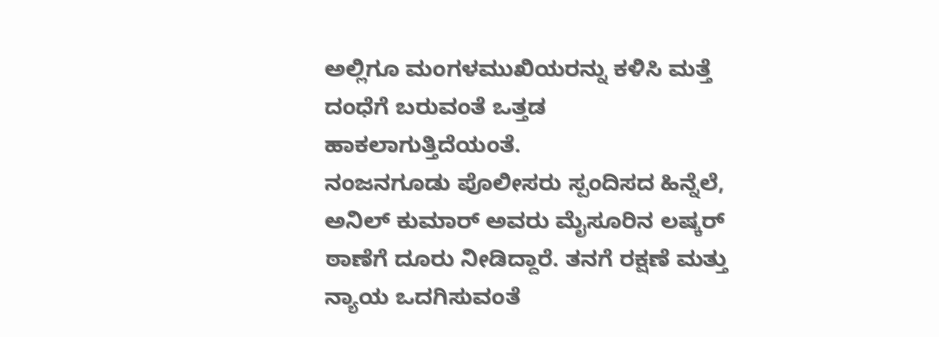ಅಲ್ಲಿಗೂ ಮಂಗಳಮುಖಿಯರನ್ನು ಕಳಿಸಿ ಮತ್ತೆ ದಂಧೆಗೆ ಬರುವಂತೆ ಒತ್ತಡ ಹಾಕಲಾಗುತ್ತಿದೆಯಂತೆ.
ನಂಜನಗೂಡು ಪೊಲೀಸರು ಸ್ಪಂದಿಸದ ಹಿನ್ನೆಲೆ, ಅನಿಲ್ ಕುಮಾರ್ ಅವರು ಮೈಸೂರಿನ ಲಷ್ಕರ್ ಠಾಣೆಗೆ ದೂರು ನೀಡಿದ್ದಾರೆ. ತನಗೆ ರಕ್ಷಣೆ ಮತ್ತು ನ್ಯಾಯ ಒದಗಿಸುವಂತೆ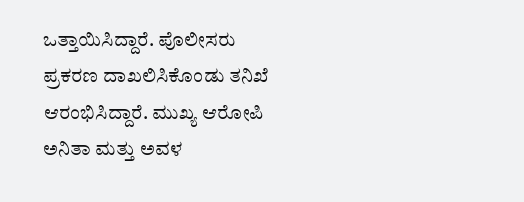ಒತ್ತಾಯಿಸಿದ್ದಾರೆ. ಪೊಲೀಸರು ಪ್ರಕರಣ ದಾಖಲಿಸಿಕೊಂಡು ತನಿಖೆ ಆರಂಭಿಸಿದ್ದಾರೆ. ಮುಖ್ಯ ಆರೋಪಿ ಅನಿತಾ ಮತ್ತು ಅವಳ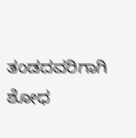ತಂಡದವರಿಗಾಗಿ ಶೋಧ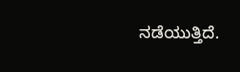ನಡೆಯುತ್ತಿದೆ.